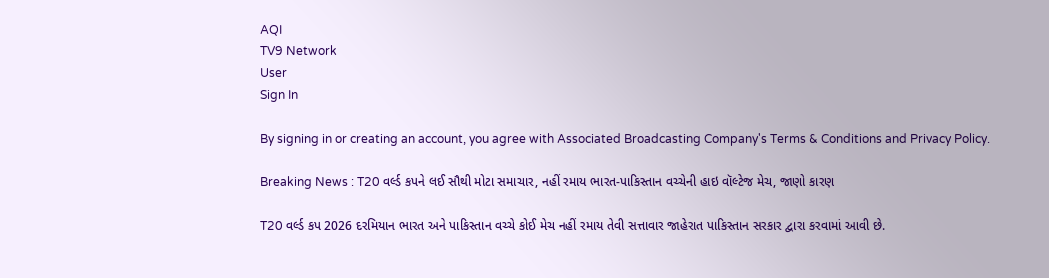AQI
TV9 Network
User
Sign In

By signing in or creating an account, you agree with Associated Broadcasting Company's Terms & Conditions and Privacy Policy.

Breaking News : T20 વર્લ્ડ કપને લઈ સૌથી મોટા સમાચાર, નહીં રમાય ભારત-પાકિસ્તાન વચ્ચેની હાઇ વૉલ્ટેજ મેચ, જાણો કારણ

T20 વર્લ્ડ કપ 2026 દરમિયાન ભારત અને પાકિસ્તાન વચ્ચે કોઈ મેચ નહીં રમાય તેવી સત્તાવાર જાહેરાત પાકિસ્તાન સરકાર દ્વારા કરવામાં આવી છે.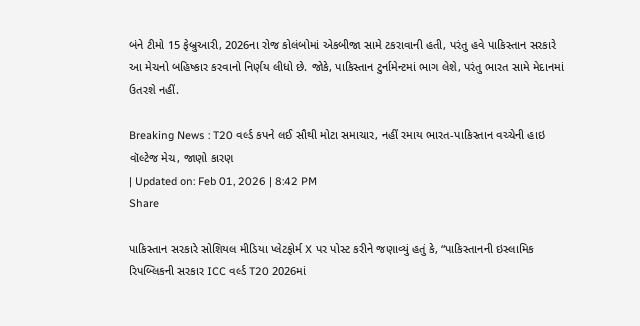બંને ટીમો 15 ફેબ્રુઆરી, 2026ના રોજ કોલંબોમાં એકબીજા સામે ટકરાવાની હતી, પરંતુ હવે પાકિસ્તાન સરકારે આ મેચનો બહિષ્કાર કરવાનો નિર્ણય લીધો છે. જોકે, પાકિસ્તાન ટુર્નામેન્ટમાં ભાગ લેશે, પરંતુ ભારત સામે મેદાનમાં ઉતરશે નહીં.

Breaking News : T20 વર્લ્ડ કપને લઈ સૌથી મોટા સમાચાર, નહીં રમાય ભારત-પાકિસ્તાન વચ્ચેની હાઇ વૉલ્ટેજ મેચ, જાણો કારણ
| Updated on: Feb 01, 2026 | 8:42 PM
Share

પાકિસ્તાન સરકારે સોશિયલ મીડિયા પ્લેટફોર્મ X પર પોસ્ટ કરીને જણાવ્યું હતું કે, “પાકિસ્તાનની ઇસ્લામિક રિપબ્લિકની સરકાર ICC વર્લ્ડ T20 2026માં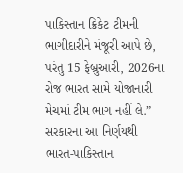પાકિસ્તાન ક્રિકેટ ટીમની ભાગીદારીને મંજૂરી આપે છે, પરંતુ 15 ફેબ્રુઆરી, 2026ના રોજ ભારત સામે યોજાનારી મેચમાં ટીમ ભાગ નહીં લે.” સરકારના આ નિર્ણયથી ભારત-પાકિસ્તાન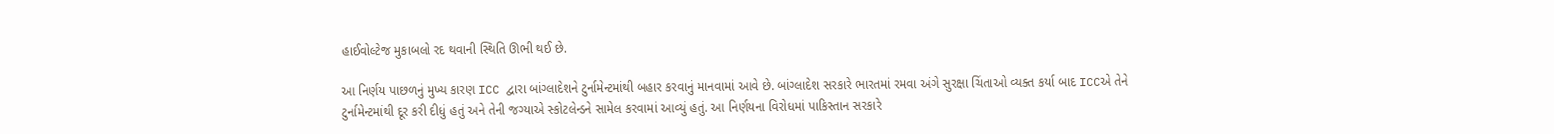હાઈવોલ્ટેજ મુકાબલો રદ થવાની સ્થિતિ ઊભી થઈ છે.

આ નિર્ણય પાછળનું મુખ્ય કારણ ICC દ્વારા બાંગ્લાદેશને ટુર્નામેન્ટમાંથી બહાર કરવાનું માનવામાં આવે છે. બાંગ્લાદેશ સરકારે ભારતમાં રમવા અંગે સુરક્ષા ચિંતાઓ વ્યક્ત કર્યા બાદ ICCએ તેને ટુર્નામેન્ટમાંથી દૂર કરી દીધું હતું અને તેની જગ્યાએ સ્કોટલેન્ડને સામેલ કરવામાં આવ્યું હતું. આ નિર્ણયના વિરોધમાં પાકિસ્તાન સરકારે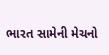ભારત સામેની મેચનો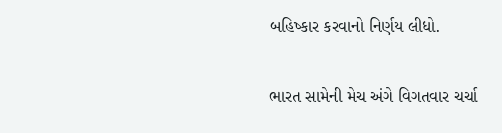બહિષ્કાર કરવાનો નિર્ણય લીધો.

ભારત સામેની મેચ અંગે વિગતવાર ચર્ચા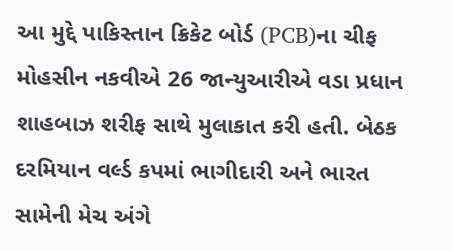આ મુદ્દે પાકિસ્તાન ક્રિકેટ બોર્ડ (PCB)ના ચીફ મોહસીન નકવીએ 26 જાન્યુઆરીએ વડા પ્રધાન શાહબાઝ શરીફ સાથે મુલાકાત કરી હતી. બેઠક દરમિયાન વર્લ્ડ કપમાં ભાગીદારી અને ભારત સામેની મેચ અંગે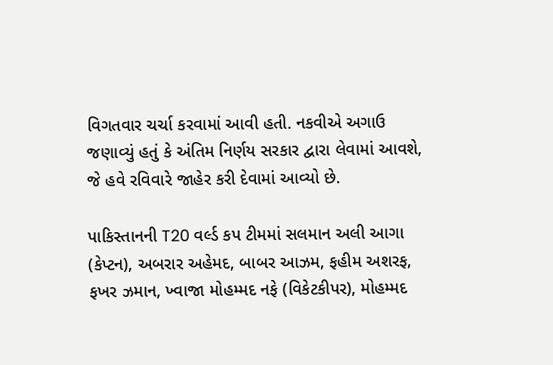વિગતવાર ચર્ચા કરવામાં આવી હતી. નકવીએ અગાઉ જણાવ્યું હતું કે અંતિમ નિર્ણય સરકાર દ્વારા લેવામાં આવશે, જે હવે રવિવારે જાહેર કરી દેવામાં આવ્યો છે.

પાકિસ્તાનની T20 વર્લ્ડ કપ ટીમમાં સલમાન અલી આગા (કેપ્ટન), અબરાર અહેમદ, બાબર આઝમ, ફહીમ અશરફ, ફખર ઝમાન, ખ્વાજા મોહમ્મદ નફે (વિકેટકીપર), મોહમ્મદ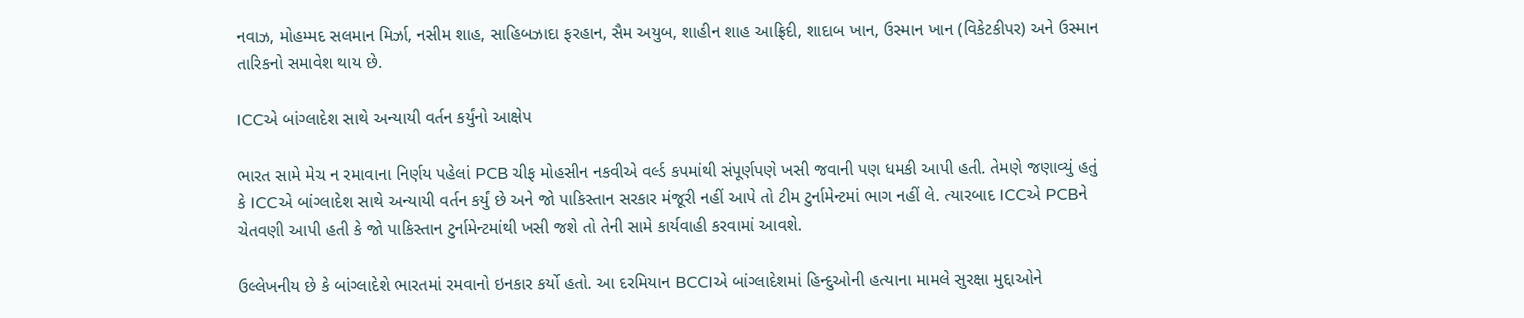નવાઝ, મોહમ્મદ સલમાન મિર્ઝા, નસીમ શાહ, સાહિબઝાદા ફરહાન, સૈમ અયુબ, શાહીન શાહ આફ્રિદી, શાદાબ ખાન, ઉસ્માન ખાન (વિકેટકીપર) અને ઉસ્માન તારિકનો સમાવેશ થાય છે.

ICCએ બાંગ્લાદેશ સાથે અન્યાયી વર્તન કર્યુંનો આક્ષેપ

ભારત સામે મેચ ન રમાવાના નિર્ણય પહેલાં PCB ચીફ મોહસીન નકવીએ વર્લ્ડ કપમાંથી સંપૂર્ણપણે ખસી જવાની પણ ધમકી આપી હતી. તેમણે જણાવ્યું હતું કે ICCએ બાંગ્લાદેશ સાથે અન્યાયી વર્તન કર્યું છે અને જો પાકિસ્તાન સરકાર મંજૂરી નહીં આપે તો ટીમ ટુર્નામેન્ટમાં ભાગ નહીં લે. ત્યારબાદ ICCએ PCBને ચેતવણી આપી હતી કે જો પાકિસ્તાન ટુર્નામેન્ટમાંથી ખસી જશે તો તેની સામે કાર્યવાહી કરવામાં આવશે.

ઉલ્લેખનીય છે કે બાંગ્લાદેશે ભારતમાં રમવાનો ઇનકાર કર્યો હતો. આ દરમિયાન BCCIએ બાંગ્લાદેશમાં હિન્દુઓની હત્યાના મામલે સુરક્ષા મુદ્દાઓને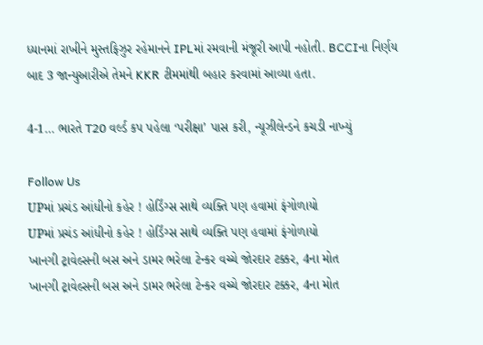ધ્યાનમાં રાખીને મુસ્તફિઝુર રહેમાનને IPLમાં રમવાની મંજૂરી આપી નહોતી. BCCIના નિર્ણય બાદ 3 જાન્યુઆરીએ તેમને KKR ટીમમાંથી બહાર કરવામાં આવ્યા હતા.

4-1… ભારતે T20 વર્લ્ડ કપ પહેલા ‘પરીક્ષા’ પાસ કરી, ન્યૂઝીલેન્ડને કચડી નાખ્યું

Follow Us
UPમાં પ્રચંડ આંધીનો કહેર ! હોર્ડિંગ્સ સાથે વ્યક્તિ પણ હવામાં ફંગોળાયો
UPમાં પ્રચંડ આંધીનો કહેર ! હોર્ડિંગ્સ સાથે વ્યક્તિ પણ હવામાં ફંગોળાયો
ખાનગી ટ્રાવેલ્સની બસ અને ડામર ભરેલા ટેન્કર વચ્ચે જોરદાર ટક્કર, 4ના મોત
ખાનગી ટ્રાવેલ્સની બસ અને ડામર ભરેલા ટેન્કર વચ્ચે જોરદાર ટક્કર, 4ના મોત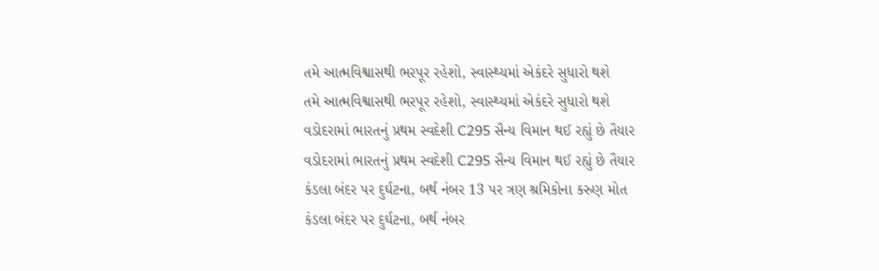તમે આત્મવિશ્વાસથી ભરપૂર રહેશો, સ્વાસ્થ્યમાં એકંદરે સુધારો થશે
તમે આત્મવિશ્વાસથી ભરપૂર રહેશો, સ્વાસ્થ્યમાં એકંદરે સુધારો થશે
વડોદરામાં ભારતનું પ્રથમ સ્વદેશી C295 સૈન્ય વિમાન થઈ રહ્યું છે તૈયાર
વડોદરામાં ભારતનું પ્રથમ સ્વદેશી C295 સૈન્ય વિમાન થઈ રહ્યું છે તૈયાર
કંડલા બંદર પર દુર્ઘટના, બર્થ નંબર 13 પર ત્રણ શ્રમિકોના કરુણ મોત
કંડલા બંદર પર દુર્ઘટના, બર્થ નંબર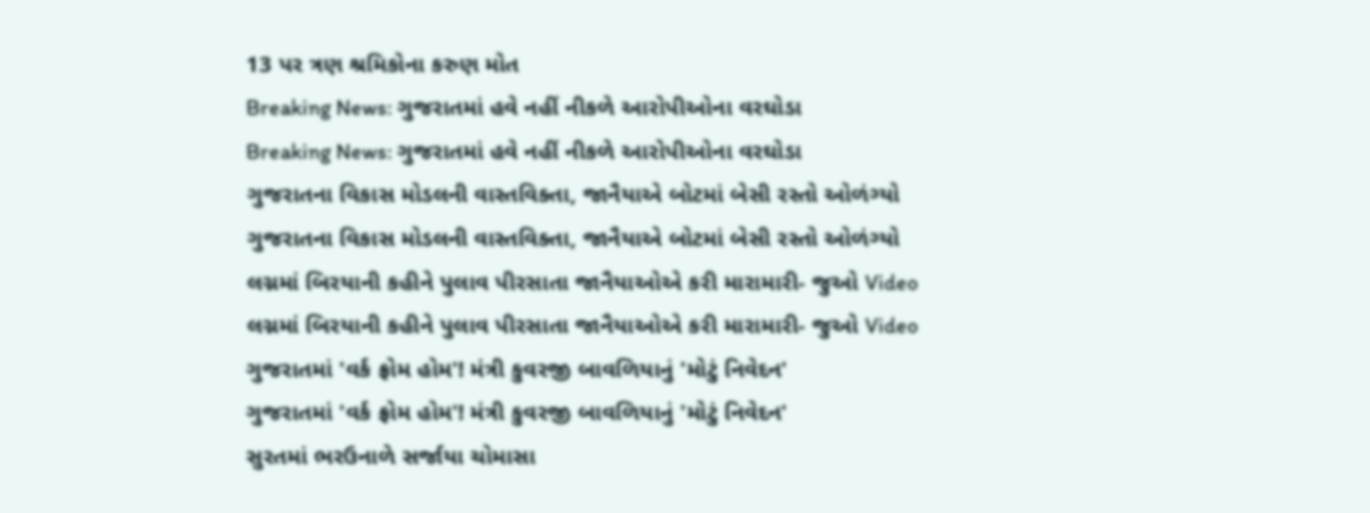13 પર ત્રણ શ્રમિકોના કરુણ મોત
Breaking News: ગુજરાતમાં હવે નહીં નીકળે આરોપીઓના વરઘોડા
Breaking News: ગુજરાતમાં હવે નહીં નીકળે આરોપીઓના વરઘોડા
ગુજરાતના વિકાસ મોડલની વાસ્તવિક્તા, જાનૈયાએ બોટમાં બેસી રસ્તો ઓળંગ્યો
ગુજરાતના વિકાસ મોડલની વાસ્તવિક્તા, જાનૈયાએ બોટમાં બેસી રસ્તો ઓળંગ્યો
લગ્નમાં બિરયાની કહીને પુલાવ પીરસાતા જાનૈયાઓએ કરી મારામારી- જુઓ Video
લગ્નમાં બિરયાની કહીને પુલાવ પીરસાતા જાનૈયાઓએ કરી મારામારી- જુઓ Video
ગુજરાતમાં 'વર્ક ફ્રોમ હોમ'! મંત્રી કુવરજી બાવળિયાનું 'મોટું નિવેદન'
ગુજરાતમાં 'વર્ક ફ્રોમ હોમ'! મંત્રી કુવરજી બાવળિયાનું 'મોટું નિવેદન'
સુરતમાં ભરઉનાળે સર્જાયા ચોમાસા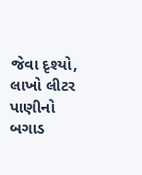જેવા દૃશ્યો, લાખો લીટર પાણીનો બગાડ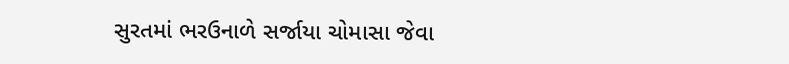સુરતમાં ભરઉનાળે સર્જાયા ચોમાસા જેવા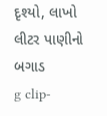દૃશ્યો, લાખો લીટર પાણીનો બગાડ
g clip-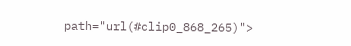path="url(#clip0_868_265)">